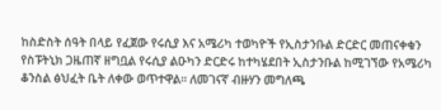ከስድስት ሰዓት በላይ የፈጀው የሩሲያ እና አሜሪካ ተወካዮች የኢስታንቡል ድርድር መጠናቀቁን የስፑትኒክ ጋዜጠኛ ዘግቧል የሩሲያ ልዑካን ድርድሩ ከተካሄደበት ኢስታንቡል ከሚገኘው የአሜሪካ ቆንስል ፅህፈት ቤት ለቀው ወጥተዋል። ለመገናኛ ብዙሃን መግለጫ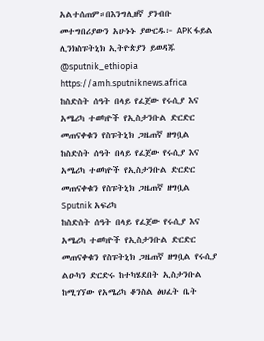አልተሰጠም።በእንግሊዘኛ ያንብቡ መተግበሪያውን አሁኑኑ ያውርዱ፦ APK ፋይል ሊንክስፑትኒክ ኢትዮጵያን ይወዳጁ @sputnik_ethiopia
https://amh.sputniknews.africa
ከስድስት ሰዓት በላይ የፈጀው የሩሲያ እና አሜሪካ ተወካዮች የኢስታንቡል ድርድር መጠናቀቁን የስፑትኒክ ጋዜጠኛ ዘግቧል
ከስድስት ሰዓት በላይ የፈጀው የሩሲያ እና አሜሪካ ተወካዮች የኢስታንቡል ድርድር መጠናቀቁን የስፑትኒክ ጋዜጠኛ ዘግቧል
Sputnik አፍሪካ
ከስድስት ሰዓት በላይ የፈጀው የሩሲያ እና አሜሪካ ተወካዮች የኢስታንቡል ድርድር መጠናቀቁን የስፑትኒክ ጋዜጠኛ ዘግቧል የሩሲያ ልዑካን ድርድሩ ከተካሄደበት ኢስታንቡል ከሚገኘው የአሜሪካ ቆንስል ፅህፈት ቤት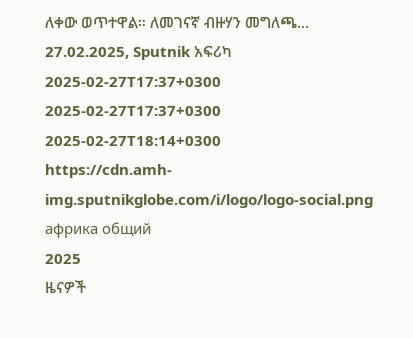ለቀው ወጥተዋል። ለመገናኛ ብዙሃን መግለጫ... 27.02.2025, Sputnik አፍሪካ
2025-02-27T17:37+0300
2025-02-27T17:37+0300
2025-02-27T18:14+0300
https://cdn.amh-img.sputnikglobe.com/i/logo/logo-social.png
африка общий
2025
ዜናዎች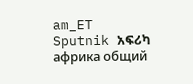am_ET
Sputnik አፍሪካ
африка общий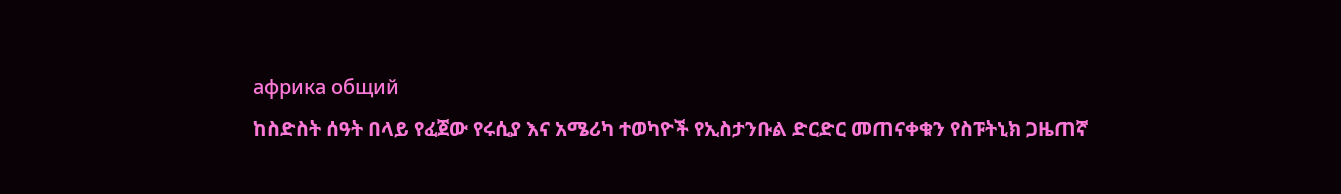африка общий
ከስድስት ሰዓት በላይ የፈጀው የሩሲያ እና አሜሪካ ተወካዮች የኢስታንቡል ድርድር መጠናቀቁን የስፑትኒክ ጋዜጠኛ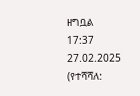ዘግቧል
17:37 27.02.2025 (የተሻሻለ: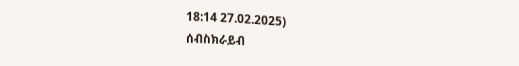18:14 27.02.2025)
ሰብስክራይብ